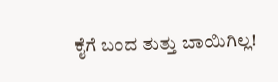ಕೈಗೆ ಬಂದ ತುತ್ತು ಬಾಯಿಗಿಲ್ಲ!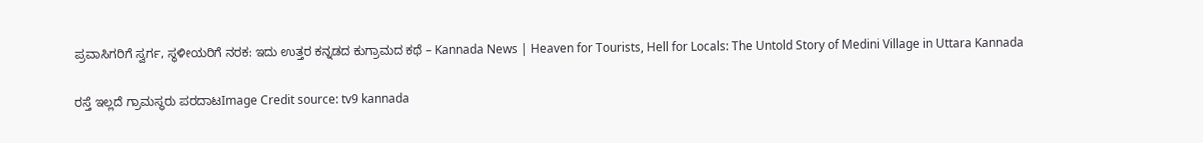ಪ್ರವಾಸಿಗರಿಗೆ ಸ್ವರ್ಗ, ಸ್ಥಳೀಯರಿಗೆ ನರಕ: ಇದು ಉತ್ತರ ಕನ್ನಡದ ಕುಗ್ರಾಮದ ಕಥೆ – Kannada News | Heaven for Tourists, Hell for Locals: The Untold Story of Medini Village in Uttara Kannada

ರಸ್ತೆ ಇಲ್ಲದೆ ಗ್ರಾಮಸ್ಥರು ಪರದಾಟImage Credit source: tv9 kannada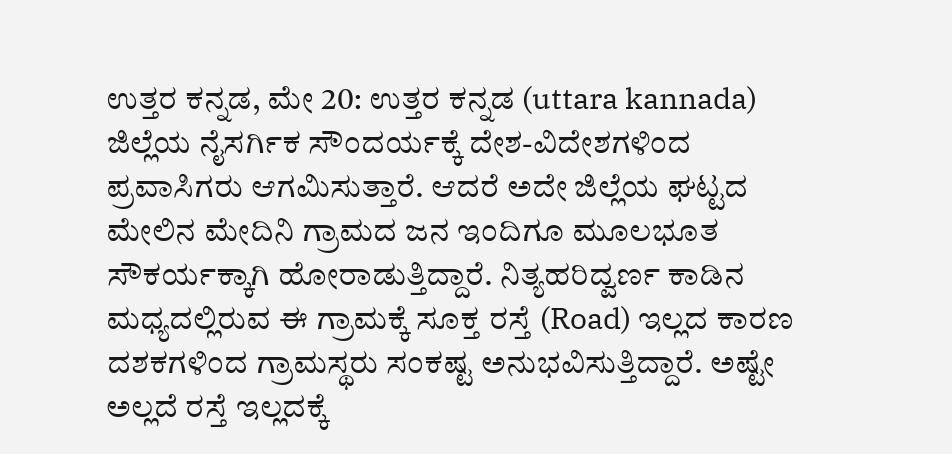ಉತ್ತರ ಕನ್ನಡ, ಮೇ 20: ಉತ್ತರ ಕನ್ನಡ (uttara kannada) ಜಿಲ್ಲೆಯ ನೈಸರ್ಗಿಕ ಸೌಂದರ್ಯಕ್ಕೆ ದೇಶ-ವಿದೇಶಗಳಿಂದ ಪ್ರವಾಸಿಗರು ಆಗಮಿಸುತ್ತಾರೆ. ಆದರೆ ಅದೇ ಜಿಲ್ಲೆಯ ಘಟ್ಟದ ಮೇಲಿನ ಮೇದಿನಿ ಗ್ರಾಮದ ಜನ ಇಂದಿಗೂ ಮೂಲಭೂತ ಸೌಕರ್ಯಕ್ಕಾಗಿ ಹೋರಾಡುತ್ತಿದ್ದಾರೆ. ನಿತ್ಯಹರಿದ್ವರ್ಣ ಕಾಡಿನ ಮಧ್ಯದಲ್ಲಿರುವ ಈ ಗ್ರಾಮಕ್ಕೆ ಸೂಕ್ತ ರಸ್ತೆ (Road) ಇಲ್ಲದ ಕಾರಣ ದಶಕಗಳಿಂದ ಗ್ರಾಮಸ್ಥರು ಸಂಕಷ್ಟ ಅನುಭವಿಸುತ್ತಿದ್ದಾರೆ. ಅಷ್ಟೇ ಅಲ್ಲದೆ ರಸ್ತೆ ಇಲ್ಲದಕ್ಕೆ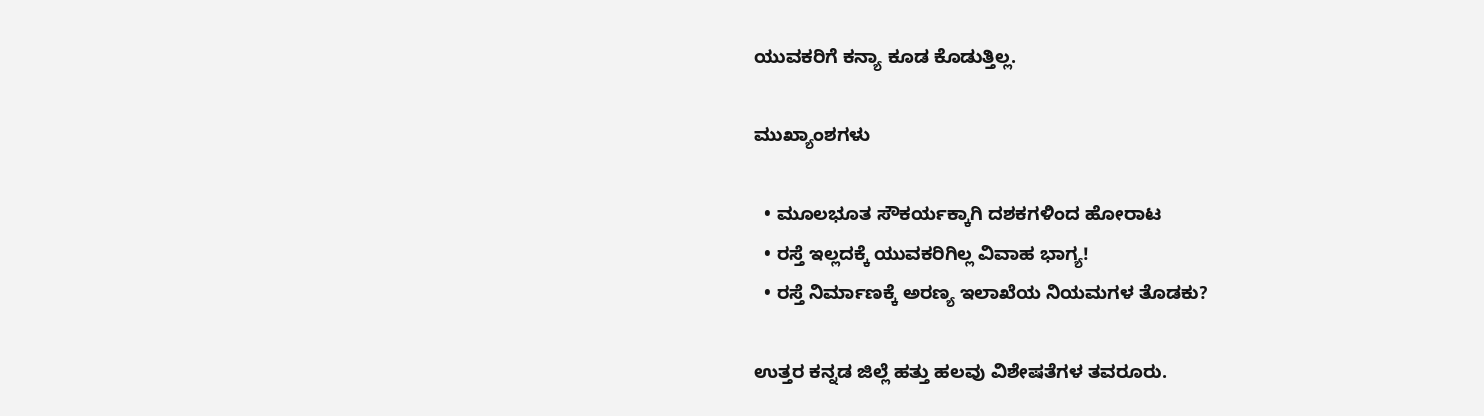ಯುವಕರಿಗೆ ಕನ್ಯಾ ಕೂಡ ಕೊಡುತ್ತಿಲ್ಲ.

ಮುಖ್ಯಾಂಶಗಳು

  • ಮೂಲಭೂತ ಸೌಕರ್ಯಕ್ಕಾಗಿ ದಶಕಗಳಿಂದ ಹೋರಾಟ
  • ರಸ್ತೆ ಇಲ್ಲದಕ್ಕೆ ಯುವಕರಿಗಿಲ್ಲ ವಿವಾಹ ಭಾಗ್ಯ!
  • ರಸ್ತೆ ನಿರ್ಮಾಣಕ್ಕೆ ಅರಣ್ಯ ಇಲಾಖೆಯ ನಿಯಮಗಳ ತೊಡಕು?

ಉತ್ತರ ಕನ್ನಡ ಜಿಲ್ಲೆ ಹತ್ತು ಹಲವು ವಿಶೇಷತೆಗಳ ತವರೂರು.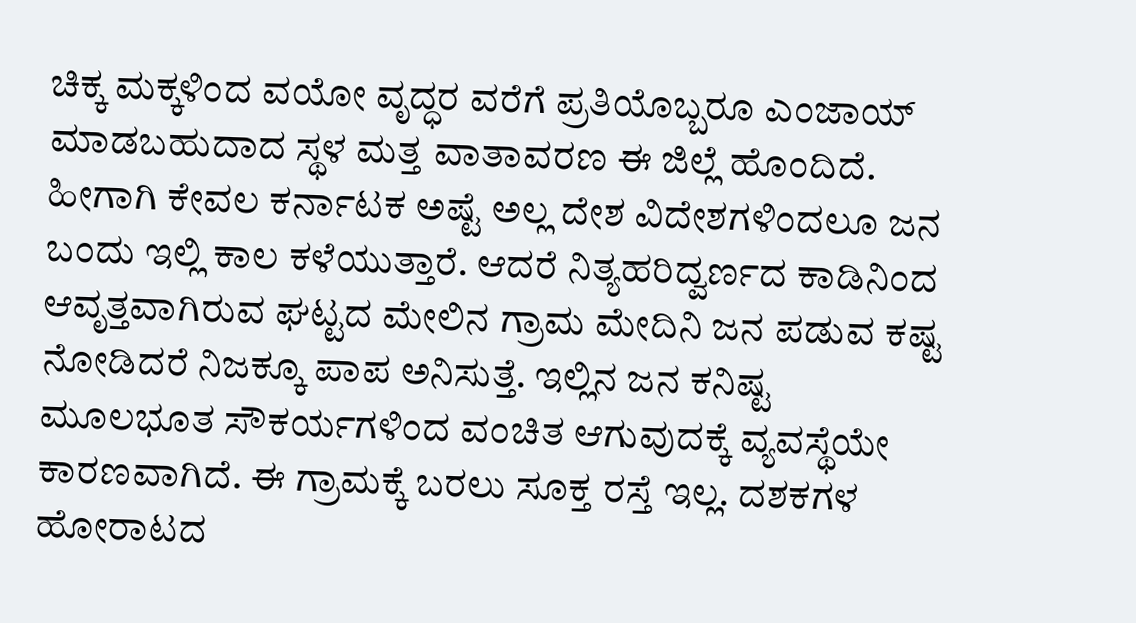ಚಿಕ್ಕ ಮಕ್ಕಳಿಂದ ವಯೋ ವೃದ್ಧರ ವರೆಗೆ ಪ್ರತಿಯೊಬ್ಬರೂ ಎಂಜಾಯ್ ಮಾಡಬಹುದಾದ ಸ್ಥಳ ಮತ್ತ ವಾತಾವರಣ ಈ ಜಿಲ್ಲೆ ಹೊಂದಿದೆ. ಹೀಗಾಗಿ ಕೇವಲ ಕರ್ನಾಟಕ ಅಷ್ಟೆ ಅಲ್ಲ ದೇಶ ವಿದೇಶಗಳಿಂದಲೂ ಜನ ಬಂದು ಇಲ್ಲಿ ಕಾಲ ಕಳೆಯುತ್ತಾರೆ. ಆದರೆ ನಿತ್ಯಹರಿದ್ವರ್ಣದ ಕಾಡಿನಿಂದ ಆವೃತ್ತವಾಗಿರುವ ಘಟ್ಟದ ಮೇಲಿನ ಗ್ರಾಮ ಮೇದಿನಿ ಜನ ಪಡುವ ಕಷ್ಟ ನೋಡಿದರೆ ನಿಜಕ್ಕೂ ಪಾಪ ಅನಿಸುತ್ತೆ. ಇಲ್ಲಿನ ಜನ ಕನಿಷ್ಟ ಮೂಲಭೂತ ಸೌಕರ್ಯಗಳಿಂದ ವಂಚಿತ ಆಗುವುದಕ್ಕೆ ವ್ಯವಸ್ಥೆಯೇ ಕಾರಣವಾಗಿದೆ. ಈ ಗ್ರಾಮಕ್ಕೆ ಬರಲು ಸೂಕ್ತ ರಸ್ತೆ ಇಲ್ಲ. ದಶಕಗಳ ಹೋರಾಟದ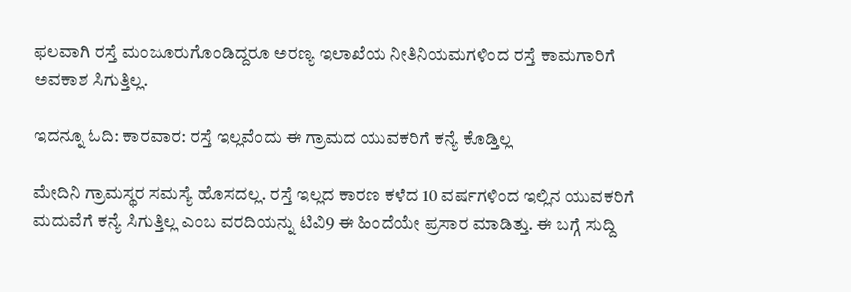ಫಲವಾಗಿ ರಸ್ತೆ ಮಂಜೂರುಗೊಂಡಿದ್ದರೂ ಅರಣ್ಯ ಇಲಾಖೆಯ ನೀತಿನಿಯಮಗಳಿಂದ ರಸ್ತೆ ಕಾಮಗಾರಿಗೆ ಅವಕಾಶ ಸಿಗುತ್ತಿಲ್ಲ.

ಇದನ್ನೂ ಓದಿ: ಕಾರವಾರ: ರಸ್ತೆ ಇಲ್ಲವೆಂದು ಈ ಗ್ರಾಮದ ಯುವಕರಿಗೆ ಕನ್ಯೆ ಕೊಡ್ತಿಲ್ಲ

ಮೇದಿನಿ ಗ್ರಾಮಸ್ಥರ ಸಮಸ್ಯೆ ಹೊಸದಲ್ಲ. ರಸ್ತೆ ಇಲ್ಲದ ಕಾರಣ ಕಳೆದ 10 ವರ್ಷಗಳಿಂದ ಇಲ್ಲಿನ ಯುವಕರಿಗೆ ಮದುವೆಗೆ ಕನ್ಯೆ ಸಿಗುತ್ತಿಲ್ಲ ಎಂಬ ವರದಿಯನ್ನು ಟಿವಿ9 ಈ ಹಿಂದೆಯೇ ಪ್ರಸಾರ ಮಾಡಿತ್ತು. ಈ ಬಗ್ಗೆ ಸುದ್ದಿ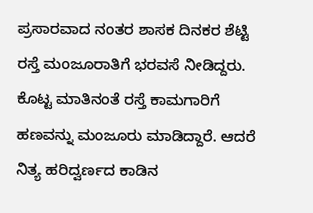ಪ್ರಸಾರವಾದ ನಂತರ ಶಾಸಕ ದಿನಕರ ಶೆಟ್ಟಿ ರಸ್ತೆ ಮಂಜೂರಾತಿಗೆ ಭರವಸೆ ನೀಡಿದ್ದರು. ಕೊಟ್ಟ ಮಾತಿನಂತೆ ರಸ್ತೆ ಕಾಮಗಾರಿಗೆ ಹಣವನ್ನು ಮಂಜೂರು ಮಾಡಿದ್ದಾರೆ. ಆದರೆ ನಿತ್ಯ ಹರಿದ್ವರ್ಣದ ಕಾಡಿನ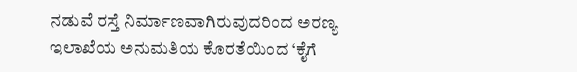ನಡುವೆ ರಸ್ತೆ ನಿರ್ಮಾಣವಾಗಿರುವುದರಿಂದ ಅರಣ್ಯ ಇಲಾಖೆಯ ಅನುಮತಿಯ ಕೊರತೆಯಿಂದ ‘ಕೈಗೆ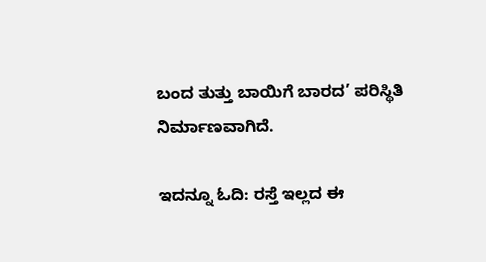ಬಂದ ತುತ್ತು ಬಾಯಿಗೆ ಬಾರದ’ ಪರಿಸ್ಥಿತಿ ನಿರ್ಮಾಣವಾಗಿದೆ.

ಇದನ್ನೂ ಓದಿ: ರಸ್ತೆ ಇಲ್ಲದ ಈ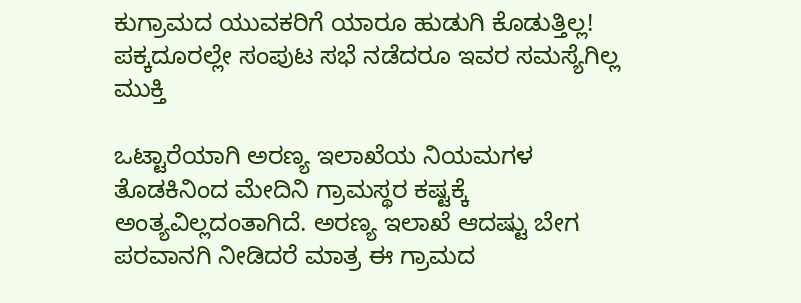ಕುಗ್ರಾಮದ ಯುವಕರಿಗೆ ಯಾರೂ ಹುಡುಗಿ ಕೊಡುತ್ತಿಲ್ಲ! ಪಕ್ಕದೂರಲ್ಲೇ ಸಂಪುಟ ಸಭೆ ನಡೆದರೂ ಇವರ ಸಮಸ್ಯೆಗಿಲ್ಲ ಮುಕ್ತಿ

ಒಟ್ಟಾರೆಯಾಗಿ ಅರಣ್ಯ ಇಲಾಖೆಯ ನಿಯಮಗಳ ತೊಡಕಿನಿಂದ ಮೇದಿನಿ ಗ್ರಾಮಸ್ಥರ ಕಷ್ಟಕ್ಕೆ ಅಂತ್ಯವಿಲ್ಲದಂತಾಗಿದೆ. ಅರಣ್ಯ ಇಲಾಖೆ ಆದಷ್ಟು ಬೇಗ ಪರವಾನಗಿ ನೀಡಿದರೆ ಮಾತ್ರ ಈ ಗ್ರಾಮದ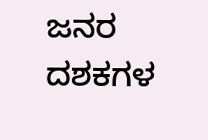ಜನರ ದಶಕಗಳ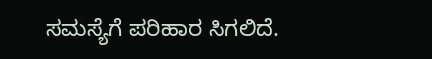ಸಮಸ್ಯೆಗೆ ಪರಿಹಾರ ಸಿಗಲಿದೆ.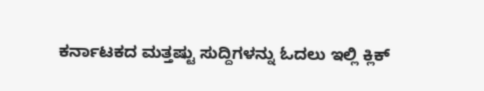ಕರ್ನಾಟಕದ ಮತ್ತಷ್ಟು ಸುದ್ದಿಗಳನ್ನು ಓದಲು ಇಲ್ಲಿ ಕ್ಲಿಕ್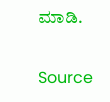ಮಾಡಿ.

Source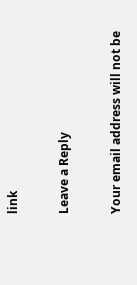link

Leave a Reply

Your email address will not be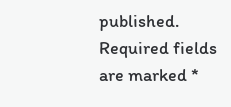published. Required fields are marked *